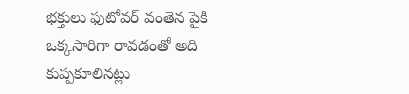భక్తులు ఫుటోవర్ వంతెన పైకి ఒక్కసారిగా రావడంతో అది కుప్పకూలినట్లు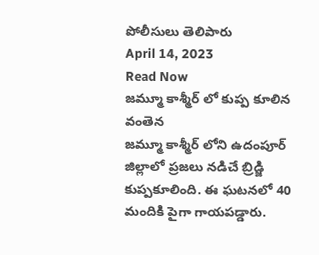పోలీసులు తెలిపారు
April 14, 2023
Read Now
జమ్మూ కాశ్మీర్ లో కుప్ప కూలిన వంతెన
జమ్మూ కాశ్మీర్ లోని ఉదంపూర్ జిల్లాలో ప్రజలు నడిచే బ్రిడ్జి కుప్పకూలింది. ఈ ఘటనలో 40 మందికి పైగా గాయపడ్డారు.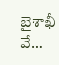బైశాఖీ వే…